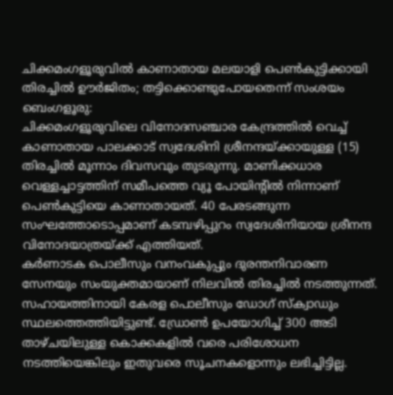ചിക്കമംഗളൂരുവിൽ കാണാതായ മലയാളി പെൺകുട്ടിക്കായി തിരച്ചിൽ ഊർജിതം; തട്ടിക്കൊണ്ടുപോയതെന്ന് സംശയം
ബെംഗളൂരു:
ചിക്കമംഗളൂരുവിലെ വിനോദസഞ്ചാര കേന്ദ്രത്തിൽ വെച്ച് കാണാതായ പാലക്കാട് സ്വദേശിനി ശ്രീനന്ദയ്ക്കായുള്ള (15) തിരച്ചിൽ മൂന്നാം ദിവസവും തുടരുന്നു. മാണിക്കധാര വെള്ളച്ചാട്ടത്തിന് സമീപത്തെ വ്യൂ പോയിന്റിൽ നിന്നാണ് പെൺകുട്ടിയെ കാണാതായത്. 40 പേരടങ്ങുന്ന സംഘത്തോടൊപ്പമാണ് കടമ്പഴിപ്പുറം സ്വദേശിനിയായ ശ്രീനന്ദ വിനോദയാത്രയ്ക്ക് എത്തിയത്.
കർണാടക പൊലീസും വനംവകുപ്പും ദുരന്തനിവാരണ സേനയും സംയുക്തമായാണ് നിലവിൽ തിരച്ചിൽ നടത്തുന്നത്. സഹായത്തിനായി കേരള പൊലീസും ഡോഗ് സ്ക്വാഡും സ്ഥലത്തെത്തിയിട്ടുണ്ട്. ഡ്രോൺ ഉപയോഗിച്ച് 300 അടി താഴ്ചയിലുള്ള കൊക്കകളിൽ വരെ പരിശോധന നടത്തിയെങ്കിലും ഇതുവരെ സൂചനകളൊന്നും ലഭിച്ചിട്ടില്ല.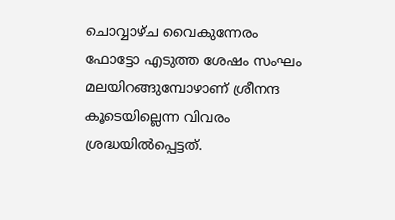ചൊവ്വാഴ്ച വൈകുന്നേരം ഫോട്ടോ എടുത്ത ശേഷം സംഘം മലയിറങ്ങുമ്പോഴാണ് ശ്രീനന്ദ കൂടെയില്ലെന്ന വിവരം ശ്രദ്ധയിൽപ്പെട്ടത്.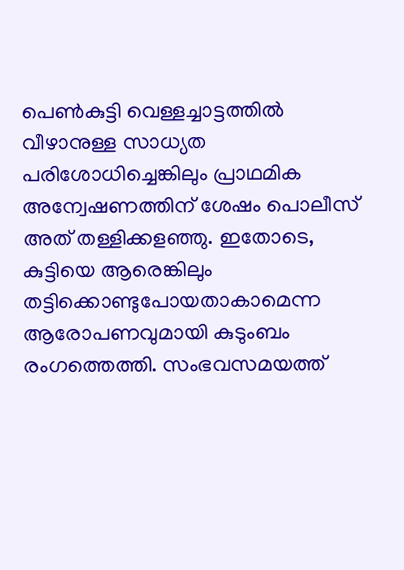പെൺകുട്ടി വെള്ളച്ചാട്ടത്തിൽ വീഴാനുള്ള സാധ്യത പരിശോധിച്ചെങ്കിലും പ്രാഥമിക അന്വേഷണത്തിന് ശേഷം പൊലീസ് അത് തള്ളിക്കളഞ്ഞു. ഇതോടെ, കുട്ടിയെ ആരെങ്കിലും തട്ടിക്കൊണ്ടുപോയതാകാമെന്ന ആരോപണവുമായി കുടുംബം രംഗത്തെത്തി. സംഭവസമയത്ത്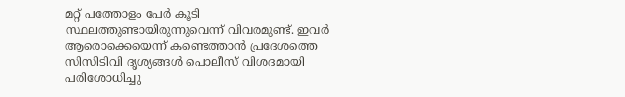മറ്റ് പത്തോളം പേർ കൂടി സ്ഥലത്തുണ്ടായിരുന്നുവെന്ന് വിവരമുണ്ട്. ഇവർ ആരൊക്കെയെന്ന് കണ്ടെത്താൻ പ്രദേശത്തെ സിസിടിവി ദൃശ്യങ്ങൾ പൊലീസ് വിശദമായി പരിശോധിച്ചു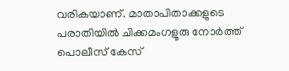വരികയാണ്. മാതാപിതാക്കളുടെ പരാതിയിൽ ചിക്കമംഗളൂരു നോർത്ത് പൊലീസ് കേസ്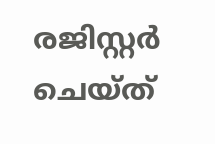രജിസ്റ്റർ ചെയ്ത്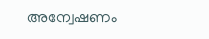അന്വേഷണം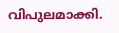വിപുലമാക്കി.